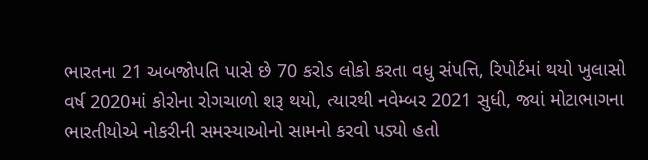ભારતના 21 અબજોપતિ પાસે છે 70 કરોડ લોકો કરતા વધુ સંપત્તિ, રિપોર્ટમાં થયો ખુલાસો
વર્ષ 2020માં કોરોના રોગચાળો શરૂ થયો, ત્યારથી નવેમ્બર 2021 સુધી, જ્યાં મોટાભાગના ભારતીયોએ નોકરીની સમસ્યાઓનો સામનો કરવો પડ્યો હતો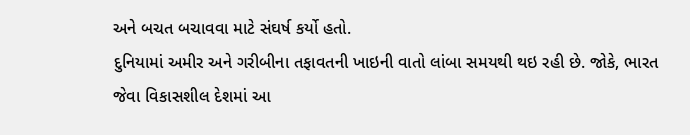અને બચત બચાવવા માટે સંઘર્ષ કર્યો હતો.
દુનિયામાં અમીર અને ગરીબીના તફાવતની ખાઇની વાતો લાંબા સમયથી થઇ રહી છે. જોકે, ભારત જેવા વિકાસશીલ દેશમાં આ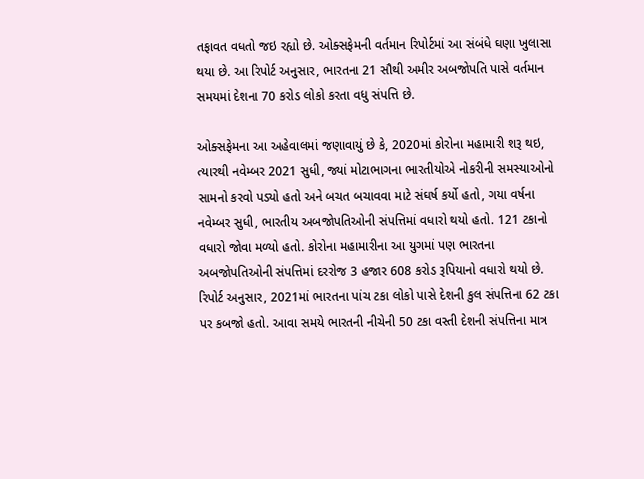તફાવત વધતો જઇ રહ્યો છે. ઓક્સફેમની વર્તમાન રિપોર્ટમાં આ સંબંધે ઘણા ખુલાસા થયા છે. આ રિપોર્ટ અનુસાર, ભારતના 21 સૌથી અમીર અબજોપતિ પાસે વર્તમાન સમયમાં દેશના 70 કરોડ લોકો કરતા વધુ સંપત્તિ છે.

ઓક્સફેમના આ અહેવાલમાં જણાવાયું છે કે, 2020માં કોરોના મહામારી શરૂ થઇ, ત્યારથી નવેમ્બર 2021 સુધી, જ્યાં મોટાભાગના ભારતીયોએ નોકરીની સમસ્યાઓનો સામનો કરવો પડ્યો હતો અને બચત બચાવવા માટે સંઘર્ષ કર્યો હતો, ગયા વર્ષના નવેમ્બર સુધી, ભારતીય અબજોપતિઓની સંપત્તિમાં વધારો થયો હતો. 121 ટકાનો વધારો જોવા મળ્યો હતો. કોરોના મહામારીના આ યુગમાં પણ ભારતના અબજોપતિઓની સંપત્તિમાં દરરોજ 3 હજાર 608 કરોડ રૂપિયાનો વધારો થયો છે.
રિપોર્ટ અનુસાર, 2021માં ભારતના પાંચ ટકા લોકો પાસે દેશની કુલ સંપત્તિના 62 ટકા પર કબજો હતો. આવા સમયે ભારતની નીચેની 50 ટકા વસ્તી દેશની સંપત્તિના માત્ર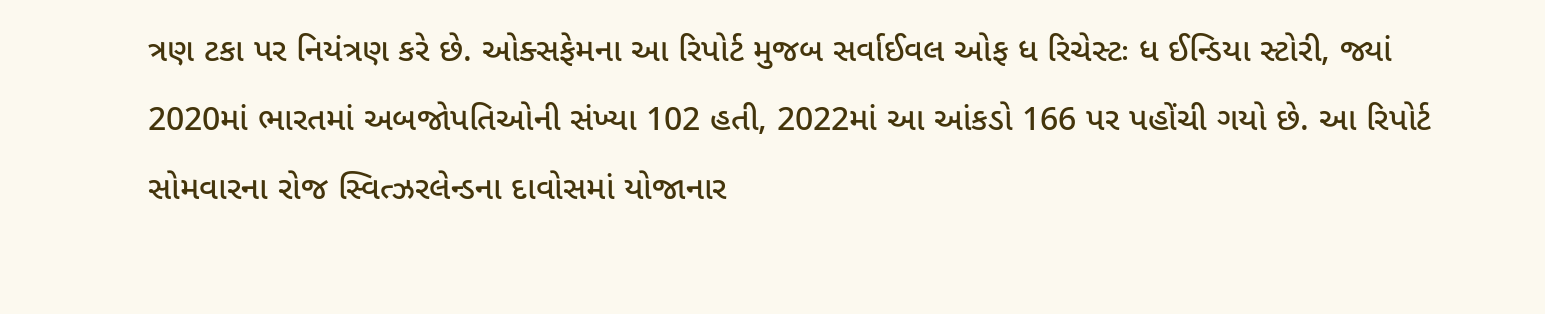ત્રણ ટકા પર નિયંત્રણ કરે છે. ઓક્સફેમના આ રિપોર્ટ મુજબ સર્વાઈવલ ઓફ ધ રિચેસ્ટઃ ધ ઈન્ડિયા સ્ટોરી, જ્યાં 2020માં ભારતમાં અબજોપતિઓની સંખ્યા 102 હતી, 2022માં આ આંકડો 166 પર પહોંચી ગયો છે. આ રિપોર્ટ સોમવારના રોજ સ્વિત્ઝરલેન્ડના દાવોસમાં યોજાનાર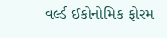વર્લ્ડ ઈકોનોમિક ફોરમ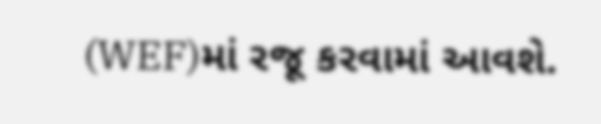(WEF)માં રજૂ કરવામાં આવશે.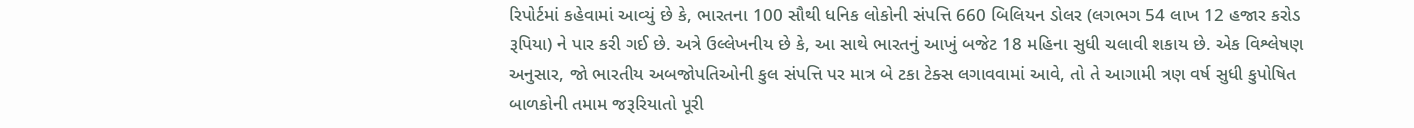રિપોર્ટમાં કહેવામાં આવ્યું છે કે, ભારતના 100 સૌથી ધનિક લોકોની સંપત્તિ 660 બિલિયન ડોલર (લગભગ 54 લાખ 12 હજાર કરોડ રૂપિયા) ને પાર કરી ગઈ છે. અત્રે ઉલ્લેખનીય છે કે, આ સાથે ભારતનું આખું બજેટ 18 મહિના સુધી ચલાવી શકાય છે. એક વિશ્લેષણ અનુસાર, જો ભારતીય અબજોપતિઓની કુલ સંપત્તિ પર માત્ર બે ટકા ટેક્સ લગાવવામાં આવે, તો તે આગામી ત્રણ વર્ષ સુધી કુપોષિત બાળકોની તમામ જરૂરિયાતો પૂરી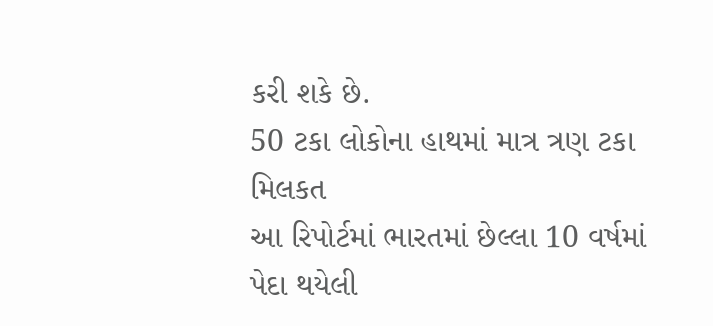કરી શકે છે.
50 ટકા લોકોના હાથમાં માત્ર ત્રણ ટકા મિલકત
આ રિપોર્ટમાં ભારતમાં છેલ્લા 10 વર્ષમાં પેદા થયેલી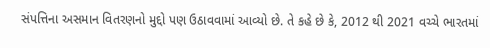સંપત્તિના અસમાન વિતરણનો મુદ્દો પણ ઉઠાવવામાં આવ્યો છે. તે કહે છે કે, 2012 થી 2021 વચ્ચે ભારતમાં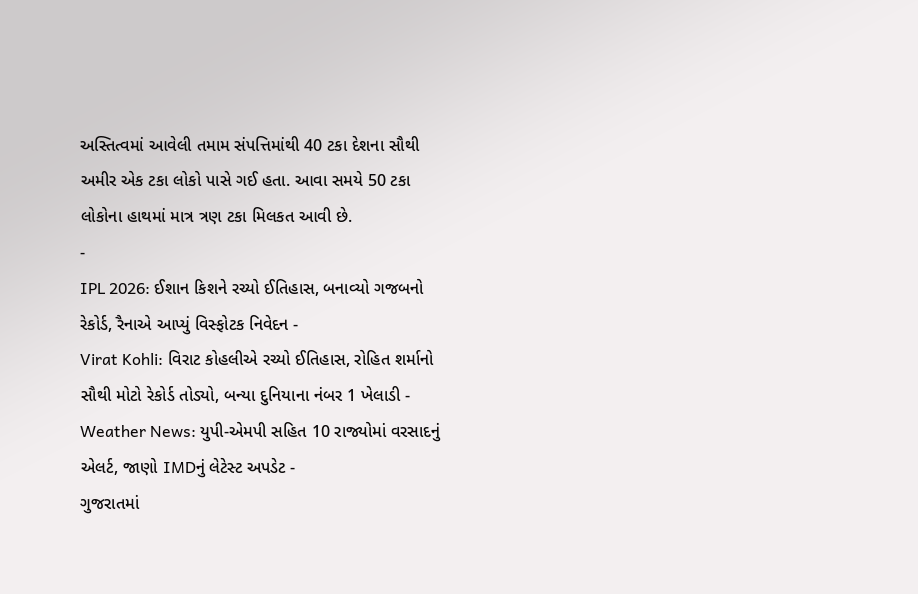અસ્તિત્વમાં આવેલી તમામ સંપત્તિમાંથી 40 ટકા દેશના સૌથી અમીર એક ટકા લોકો પાસે ગઈ હતા. આવા સમયે 50 ટકા લોકોના હાથમાં માત્ર ત્રણ ટકા મિલકત આવી છે.
-
IPL 2026: ઈશાન કિશને રચ્યો ઈતિહાસ, બનાવ્યો ગજબનો રેકોર્ડ, રૈનાએ આપ્યું વિસ્ફોટક નિવેદન -
Virat Kohli: વિરાટ કોહલીએ રચ્યો ઈતિહાસ, રોહિત શર્માનો સૌથી મોટો રેકોર્ડ તોડ્યો, બન્યા દુનિયાના નંબર 1 ખેલાડી -
Weather News: યુપી-એમપી સહિત 10 રાજ્યોમાં વરસાદનું એલર્ટ, જાણો IMDનું લેટેસ્ટ અપડેટ -
ગુજરાતમાં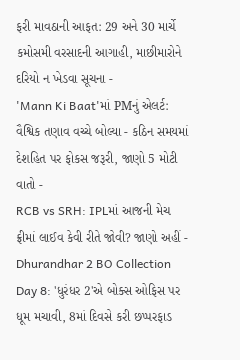ફરી માવઠાની આફત: 29 અને 30 માર્ચે કમોસમી વરસાદની આગાહી, માછીમારોને દરિયો ન ખેડવા સૂચના -
'Mann Ki Baat'માં PMનું એલર્ટ: વૈશ્વિક તણાવ વચ્ચે બોલ્યા - કઠિન સમયમાં દેશહિત પર ફોકસ જરૂરી, જાણો 5 મોટી વાતો -
RCB vs SRH: IPLમાં આજની મેચ ફ્રીમાં લાઈવ કેવી રીતે જોવી? જાણો અહીં -
Dhurandhar 2 BO Collection Day 8: 'ધુરંધર 2'એ બોક્સ ઓફિસ પર ધૂમ મચાવી, 8માં દિવસે કરી છપ્પરફાડ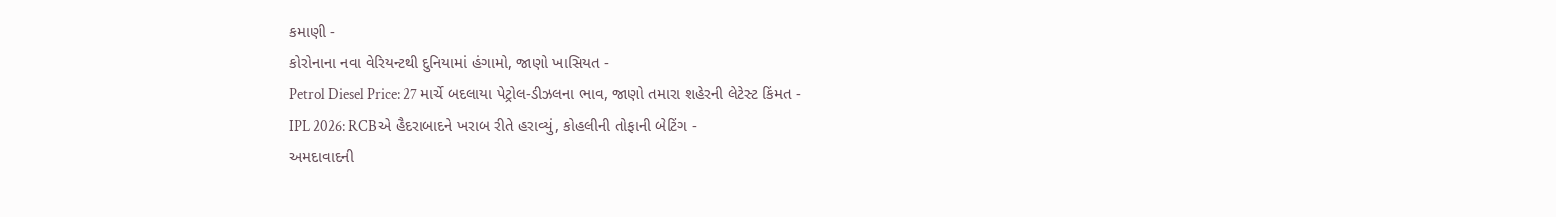કમાણી -
કોરોનાના નવા વેરિયન્ટથી દુનિયામાં હંગામો, જાણો ખાસિયત -
Petrol Diesel Price: 27 માર્ચે બદલાયા પેટ્રોલ-ડીઝલના ભાવ, જાણો તમારા શહેરની લેટેસ્ટ કિંમત -
IPL 2026: RCBએ હૈદરાબાદને ખરાબ રીતે હરાવ્યું, કોહલીની તોફાની બેટિંગ -
અમદાવાદની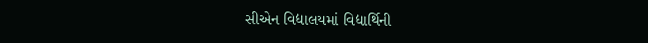સીએન વિદ્યાલયમાં વિદ્યાર્થિની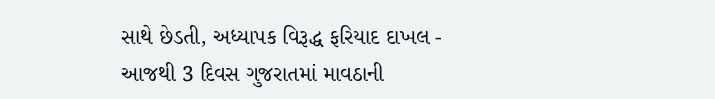સાથે છેડતી, અધ્યાપક વિરૂદ્ધ ફરિયાદ દાખલ -
આજથી 3 દિવસ ગુજરાતમાં માવઠાની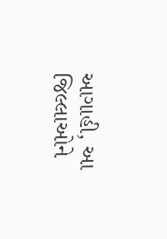આગાહી, આ જિલ્લાઓને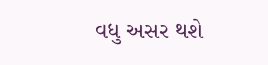વધુ અસર થશે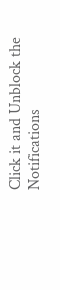Click it and Unblock the Notifications